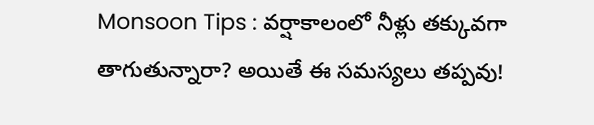Monsoon Tips : వర్షాకాలంలో నీళ్లు తక్కువగా తాగుతున్నారా? అయితే ఈ సమస్యలు తప్పవు!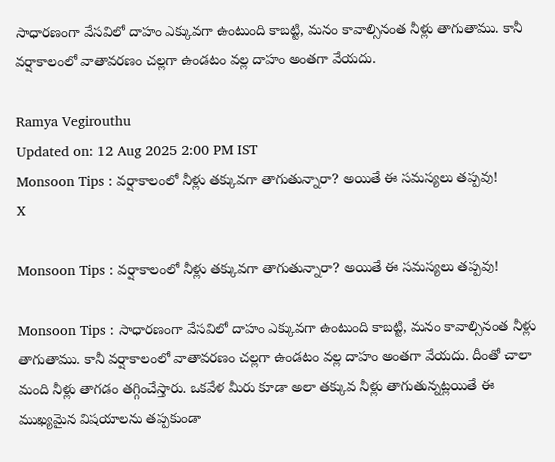సాధారణంగా వేసవిలో దాహం ఎక్కువగా ఉంటుంది కాబట్టి, మనం కావాల్సినంత నీళ్లు తాగుతాము. కానీ వర్షాకాలంలో వాతావరణం చల్లగా ఉండటం వల్ల దాహం అంతగా వేయదు.

Ramya Vegirouthu
Updated on: 12 Aug 2025 2:00 PM IST
Monsoon Tips : వర్షాకాలంలో నీళ్లు తక్కువగా తాగుతున్నారా? అయితే ఈ సమస్యలు తప్పవు!
X

Monsoon Tips : వర్షాకాలంలో నీళ్లు తక్కువగా తాగుతున్నారా? అయితే ఈ సమస్యలు తప్పవు!

Monsoon Tips : సాధారణంగా వేసవిలో దాహం ఎక్కువగా ఉంటుంది కాబట్టి, మనం కావాల్సినంత నీళ్లు తాగుతాము. కానీ వర్షాకాలంలో వాతావరణం చల్లగా ఉండటం వల్ల దాహం అంతగా వేయదు. దీంతో చాలా మంది నీళ్లు తాగడం తగ్గించేస్తారు. ఒకవేళ మీరు కూడా అలా తక్కువ నీళ్లు తాగుతున్నట్లయితే ఈ ముఖ్యమైన విషయాలను తప్పకుండా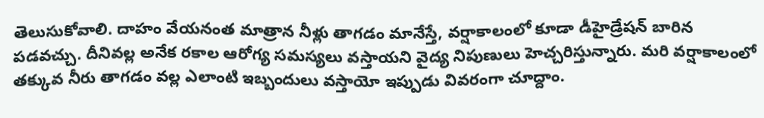తెలుసుకోవాలి. దాహం వేయనంత మాత్రాన నీళ్లు తాగడం మానేస్తే, వర్షాకాలంలో కూడా డీహైడ్రేషన్ బారిన పడవచ్చు. దీనివల్ల అనేక రకాల ఆరోగ్య సమస్యలు వస్తాయని వైద్య నిపుణులు హెచ్చరిస్తున్నారు. మరి వర్షాకాలంలో తక్కువ నీరు తాగడం వల్ల ఎలాంటి ఇబ్బందులు వస్తాయో ఇప్పుడు వివరంగా చూద్దాం.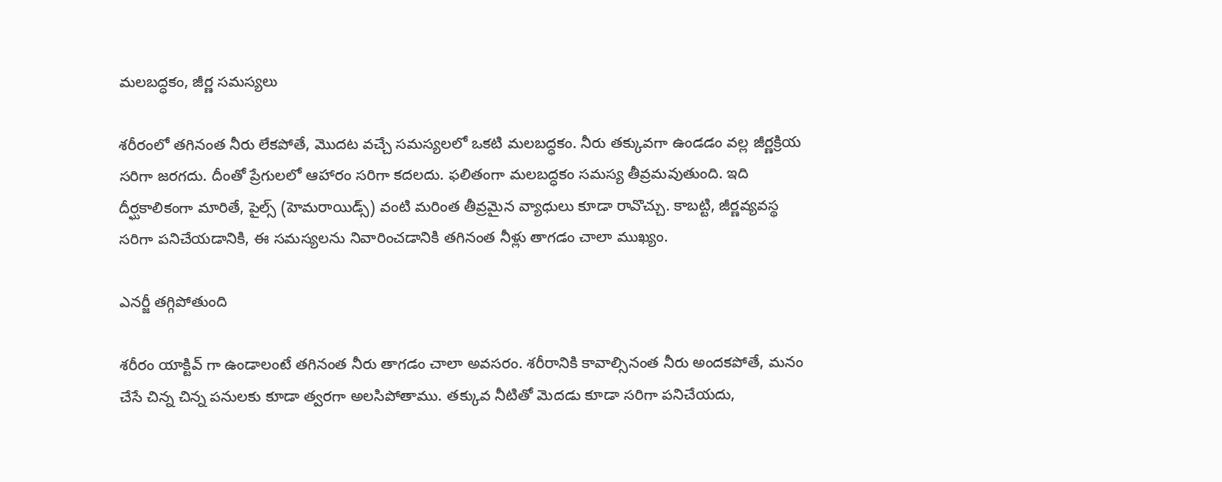మలబద్ధకం, జీర్ణ సమస్యలు

శరీరంలో తగినంత నీరు లేకపోతే, మొదట వచ్చే సమస్యలలో ఒకటి మలబద్ధకం. నీరు తక్కువగా ఉండడం వల్ల జీర్ణక్రియ సరిగా జరగదు. దీంతో ప్రేగులలో ఆహారం సరిగా కదలదు. ఫలితంగా మలబద్ధకం సమస్య తీవ్రమవుతుంది. ఇది దీర్ఘకాలికంగా మారితే, పైల్స్ (హెమరాయిడ్స్) వంటి మరింత తీవ్రమైన వ్యాధులు కూడా రావొచ్చు. కాబట్టి, జీర్ణవ్యవస్థ సరిగా పనిచేయడానికి, ఈ సమస్యలను నివారించడానికి తగినంత నీళ్లు తాగడం చాలా ముఖ్యం.

ఎనర్జీ తగ్గిపోతుంది

శరీరం యాక్టివ్ గా ఉండాలంటే తగినంత నీరు తాగడం చాలా అవసరం. శరీరానికి కావాల్సినంత నీరు అందకపోతే, మనం చేసే చిన్న చిన్న పనులకు కూడా త్వరగా అలసిపోతాము. తక్కువ నీటితో మెదడు కూడా సరిగా పనిచేయదు,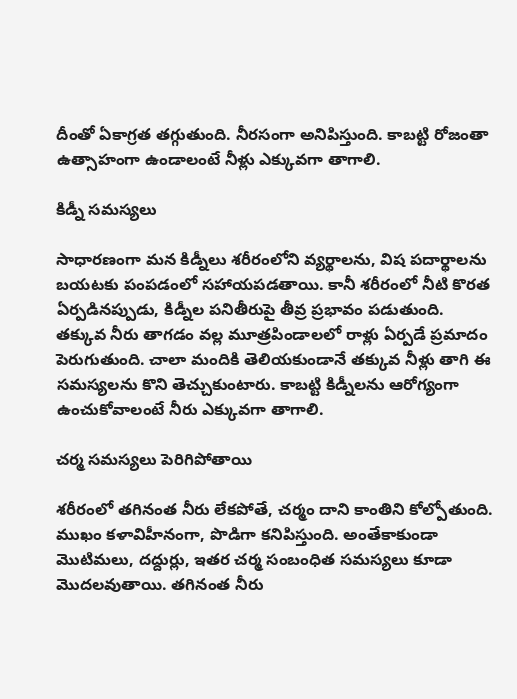దీంతో ఏకాగ్రత తగ్గుతుంది. నీరసంగా అనిపిస్తుంది. కాబట్టి రోజంతా ఉత్సాహంగా ఉండాలంటే నీళ్లు ఎక్కువగా తాగాలి.

కిడ్నీ సమస్యలు

సాధారణంగా మన కిడ్నీలు శరీరంలోని వ్యర్థాలను, విష పదార్థాలను బయటకు పంపడంలో సహాయపడతాయి. కానీ శరీరంలో నీటి కొరత ఏర్పడినప్పుడు, కిడ్నీల పనితీరుపై తీవ్ర ప్రభావం పడుతుంది. తక్కువ నీరు తాగడం వల్ల మూత్రపిండాలలో రాళ్లు ఏర్పడే ప్రమాదం పెరుగుతుంది. చాలా మందికి తెలియకుండానే తక్కువ నీళ్లు తాగి ఈ సమస్యలను కొని తెచ్చుకుంటారు. కాబట్టి కిడ్నీలను ఆరోగ్యంగా ఉంచుకోవాలంటే నీరు ఎక్కువగా తాగాలి.

చర్మ సమస్యలు పెరిగిపోతాయి

శరీరంలో తగినంత నీరు లేకపోతే, చర్మం దాని కాంతిని కోల్పోతుంది. ముఖం కళావిహీనంగా, పొడిగా కనిపిస్తుంది. అంతేకాకుండా మొటిమలు, దద్దుర్లు, ఇతర చర్మ సంబంధిత సమస్యలు కూడా మొదలవుతాయి. తగినంత నీరు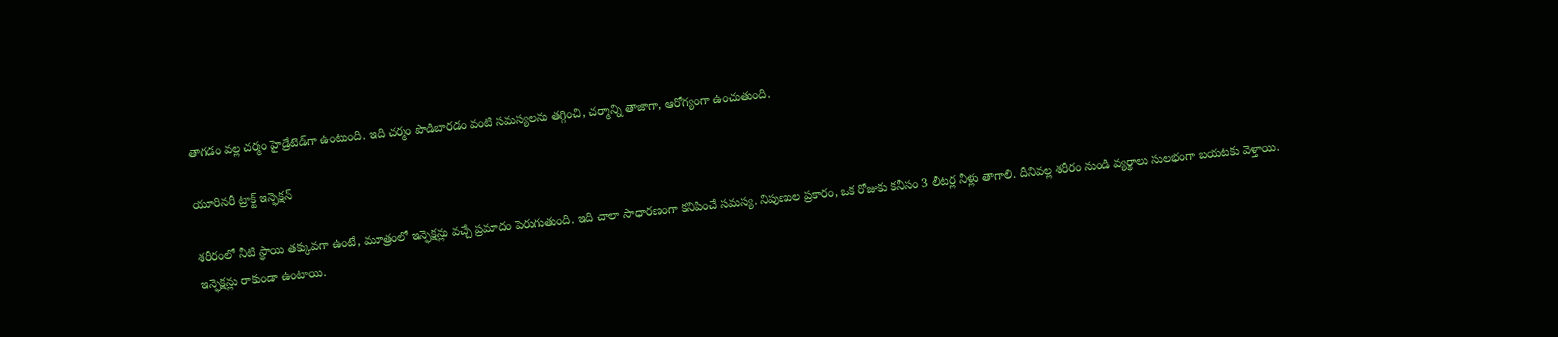తాగడం వల్ల చర్మం హైడ్రేటెడ్‌గా ఉంటుంది. ఇది చర్మం పొడిబారడం వంటి సమస్యలను తగ్గించి, చర్మాన్ని తాజాగా, ఆరోగ్యంగా ఉంచుతుంది.

యూరినరీ ట్రాక్ట్ ఇన్ఫెక్షన్

శరీరంలో నీటి స్థాయి తక్కువగా ఉంటే, మూత్రంలో ఇన్ఫెక్షన్లు వచ్చే ప్రమాదం పెరుగుతుంది. ఇది చాలా సాధారణంగా కనిపించే సమస్య. నిపుణుల ప్రకారం, ఒక రోజుకు కనీసం 3 లీటర్ల నీళ్లు తాగాలి. దీనివల్ల శరీరం నుండి వ్యర్థాలు సులభంగా బయటకు వెళ్తాయి. ఇన్ఫెక్షన్లు రాకుండా ఉంటాయి.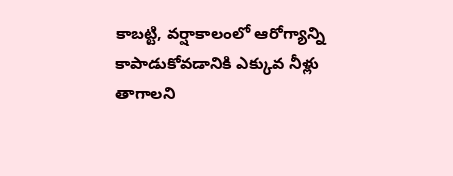కాబట్టి, వర్షాకాలంలో ఆరోగ్యాన్ని కాపాడుకోవడానికి ఎక్కువ నీళ్లు తాగాలని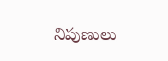నిపుణులు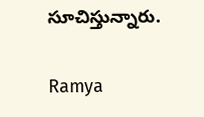సూచిస్తున్నారు.

Ramya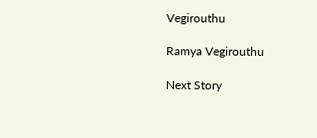Vegirouthu

Ramya Vegirouthu

Next Story